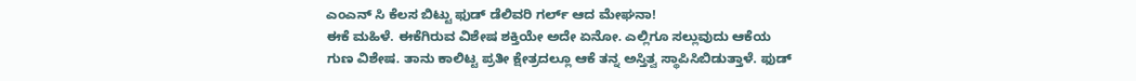ಎಂಎನ್ ಸಿ ಕೆಲಸ ಬಿಟ್ಟು ಫುಡ್ ಡೆಲಿವರಿ ಗರ್ಲ್ ಆದ ಮೇಘನಾ!
ಈಕೆ ಮಹಿಳೆ. ಈಕೆಗಿರುವ ವಿಶೇಷ ಶಕ್ತಿಯೇ ಅದೇ ಏನೋ. ಎಲ್ಲಿಗೂ ಸಲ್ಲುವುದು ಆಕೆಯ ಗುಣ ವಿಶೇಷ. ತಾನು ಕಾಲಿಟ್ಟ ಪ್ರತೀ ಕ್ಷೇತ್ರದಲ್ಲೂ ಆಕೆ ತನ್ನ ಅಸ್ತಿತ್ವ ಸ್ಥಾಪಿಸಿಬಿಡುತ್ತಾಳೆ. ಫುಡ್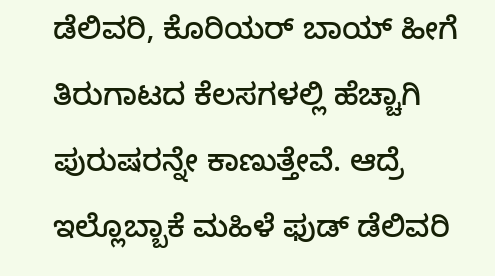ಡೆಲಿವರಿ, ಕೊರಿಯರ್ ಬಾಯ್ ಹೀಗೆ ತಿರುಗಾಟದ ಕೆಲಸಗಳಲ್ಲಿ ಹೆಚ್ಚಾಗಿ ಪುರುಷರನ್ನೇ ಕಾಣುತ್ತೇವೆ. ಆದ್ರೆ ಇಲ್ಲೊಬ್ಬಾಕೆ ಮಹಿಳೆ ಫುಡ್ ಡೆಲಿವರಿ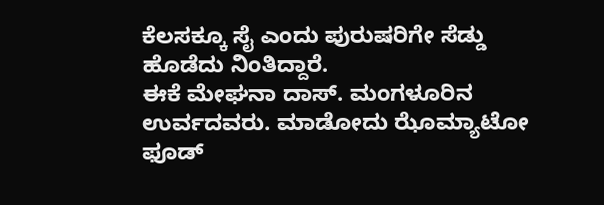ಕೆಲಸಕ್ಕೂ ಸೈ ಎಂದು ಪುರುಷರಿಗೇ ಸೆಡ್ಡು ಹೊಡೆದು ನಿಂತಿದ್ದಾರೆ.
ಈಕೆ ಮೇಘನಾ ದಾಸ್. ಮಂಗಳೂರಿನ ಉರ್ವದವರು. ಮಾಡೋದು ಝೊಮ್ಯಾಟೋ ಫೂಡ್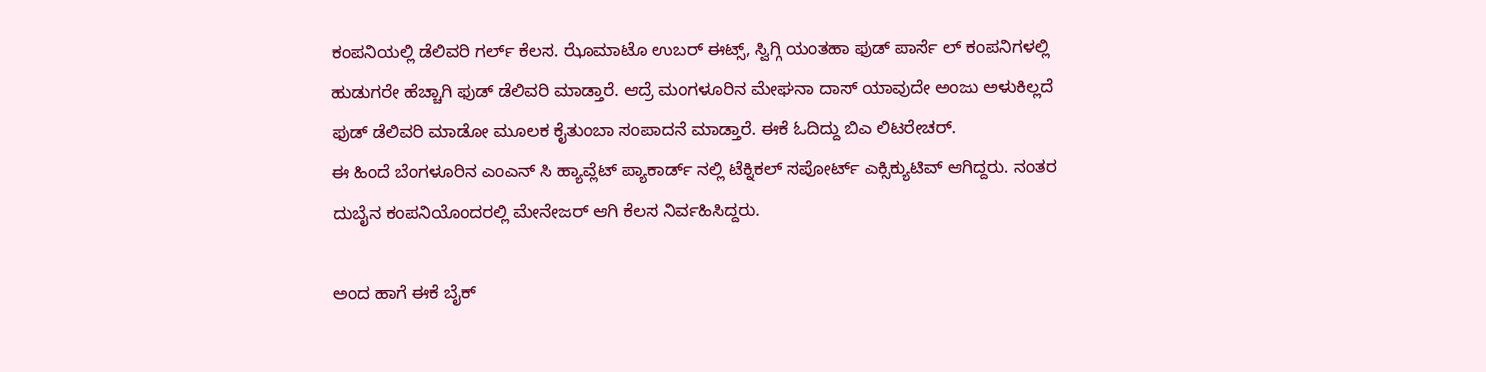ಕಂಪನಿಯಲ್ಲಿ ಡೆಲಿವರಿ ಗರ್ಲ್ ಕೆಲಸ. ಝೊಮಾಟೊ ಉಬರ್ ಈಟ್ಸ್, ಸ್ವಿಗ್ಗಿ ಯಂತಹಾ ಫುಡ್ ಪಾರ್ಸೆ ಲ್ ಕಂಪನಿಗಳಲ್ಲಿ ಹುಡುಗರೇ ಹೆಚ್ಚಾಗಿ ಫುಡ್ ಡೆಲಿವರಿ ಮಾಡ್ತಾರೆ. ಆದ್ರೆ ಮಂಗಳೂರಿನ ಮೇಘನಾ ದಾಸ್ ಯಾವುದೇ ಅಂಜು ಅಳುಕಿಲ್ಲದೆ ಫುಡ್ ಡೆಲಿವರಿ ಮಾಡೋ ಮೂಲಕ ಕೈತುಂಬಾ ಸಂಪಾದನೆ ಮಾಡ್ತಾರೆ. ಈಕೆ ಓದಿದ್ದು ಬಿಎ ಲಿಟರೇಚರ್.
ಈ ಹಿಂದೆ ಬೆಂಗಳೂರಿನ ಎಂಎನ್ ಸಿ ಹ್ಯಾವ್ಲೆಟ್ ಪ್ಯಾಕಾರ್ಡ್ ನಲ್ಲಿ ಟೆಕ್ನಿಕಲ್ ಸಪೋರ್ಟ್ ಎಕ್ಸಿಕ್ಯುಟಿವ್ ಆಗಿದ್ದರು. ನಂತರ ದುಬೈನ ಕಂಪನಿಯೊಂದರಲ್ಲಿ ಮೇನೇಜರ್ ಆಗಿ ಕೆಲಸ ನಿರ್ವಹಿಸಿದ್ದರು.

ಅಂದ ಹಾಗೆ ಈಕೆ ಬೈಕ್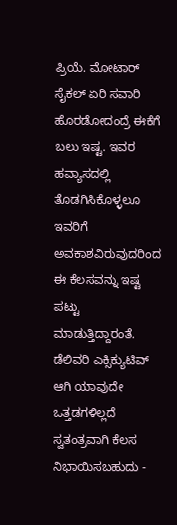ಪ್ರಿಯೆ. ಮೋಟಾರ್ ಸೈಕಲ್ ಏರಿ ಸವಾರಿ ಹೊರಡೋದಂದ್ರೆ ಈಕೆಗೆ ಬಲು ಇಷ್ಟ. ಇವರ ಹವ್ಯಾಸದಲ್ಲಿ ತೊಡಗಿಸಿಕೊಳ್ಳಲೂ ಇವರಿಗೆ ಅವಕಾಶವಿರುವುದರಿಂದ ಈ ಕೆಲಸವನ್ನು ಇಷ್ಟ ಪಟ್ಟು ಮಾಡುತ್ತಿದ್ದಾರಂತೆ. ಡೆಲಿವರಿ ಎಕ್ಸಿಕ್ಯುಟಿವ್ ಆಗಿ ಯಾವುದೇ ಒತ್ತಡಗಳಿಲ್ಲದೆ ಸ್ವತಂತ್ರವಾಗಿ ಕೆಲಸ ನಿಭಾಯಿಸಬಹುದು -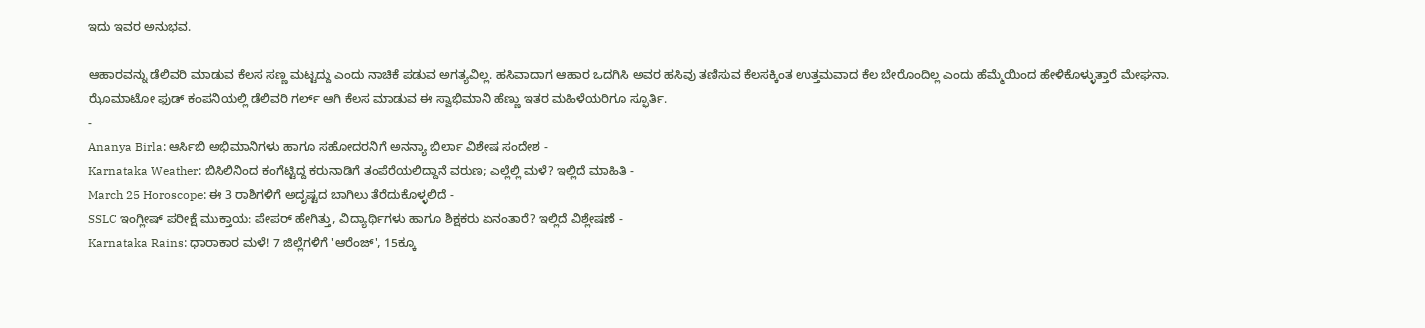ಇದು ಇವರ ಅನುಭವ.

ಆಹಾರವನ್ನು ಡೆಲಿವರಿ ಮಾಡುವ ಕೆಲಸ ಸಣ್ಣ ಮಟ್ಟದ್ದು ಎಂದು ನಾಚಿಕೆ ಪಡುವ ಅಗತ್ಯವಿಲ್ಲ. ಹಸಿವಾದಾಗ ಆಹಾರ ಒದಗಿಸಿ ಅವರ ಹಸಿವು ತಣಿಸುವ ಕೆಲಸಕ್ಕಿಂತ ಉತ್ತಮವಾದ ಕೆಲ ಬೇರೊಂದಿಲ್ಲ ಎಂದು ಹೆಮ್ಮೆಯಿಂದ ಹೇಳಿಕೊಳ್ಳುತ್ತಾರೆ ಮೇಘನಾ. ಝೊಮಾಟೋ ಫುಡ್ ಕಂಪನಿಯಲ್ಲಿ ಡೆಲಿವರಿ ಗರ್ಲ್ ಆಗಿ ಕೆಲಸ ಮಾಡುವ ಈ ಸ್ವಾಭಿಮಾನಿ ಹೆಣ್ಣು ಇತರ ಮಹಿಳೆಯರಿಗೂ ಸ್ಫೂರ್ತಿ.
-
Ananya Birla: ಆರ್ಸಿಬಿ ಅಭಿಮಾನಿಗಳು ಹಾಗೂ ಸಹೋದರನಿಗೆ ಅನನ್ಯಾ ಬಿರ್ಲಾ ವಿಶೇಷ ಸಂದೇಶ -
Karnataka Weather: ಬಿಸಿಲಿನಿಂದ ಕಂಗೆಟ್ಟಿದ್ದ ಕರುನಾಡಿಗೆ ತಂಪೆರೆಯಲಿದ್ದಾನೆ ವರುಣ; ಎಲ್ಲೆಲ್ಲಿ ಮಳೆ? ಇಲ್ಲಿದೆ ಮಾಹಿತಿ -
March 25 Horoscope: ಈ 3 ರಾಶಿಗಳಿಗೆ ಅದೃಷ್ಟದ ಬಾಗಿಲು ತೆರೆದುಕೊಳ್ಳಲಿದೆ -
SSLC ಇಂಗ್ಲೀಷ್ ಪರೀಕ್ಷೆ ಮುಕ್ತಾಯ: ಪೇಪರ್ ಹೇಗಿತ್ತು, ವಿದ್ಯಾರ್ಥಿಗಳು ಹಾಗೂ ಶಿಕ್ಷಕರು ಏನಂತಾರೆ? ಇಲ್ಲಿದೆ ವಿಶ್ಲೇಷಣೆ -
Karnataka Rains: ಧಾರಾಕಾರ ಮಳೆ! 7 ಜಿಲ್ಲೆಗಳಿಗೆ 'ಆರೆಂಜ್', 15ಕ್ಕೂ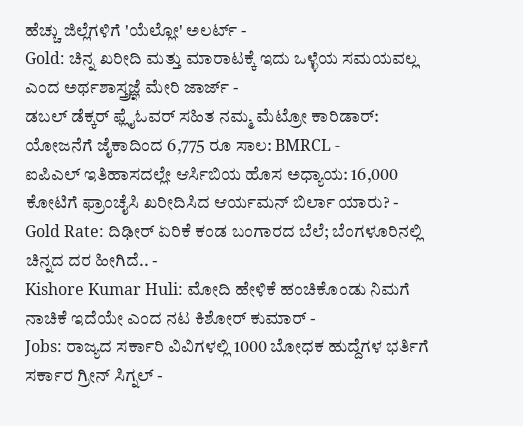ಹೆಚ್ಚು ಜಿಲ್ಲೆಗಳಿಗೆ 'ಯೆಲ್ಲೋ' ಅಲರ್ಟ್ -
Gold: ಚಿನ್ನ ಖರೀದಿ ಮತ್ತು ಮಾರಾಟಕ್ಕೆ ಇದು ಒಳ್ಳೆಯ ಸಮಯವಲ್ಲ ಎಂದ ಅರ್ಥಶಾಸ್ತ್ರಜ್ಞೆ ಮೇರಿ ಜಾರ್ಜ್ -
ಡಬಲ್ ಡೆಕ್ಕರ್ ಫ್ಲೈಓವರ್ ಸಹಿತ ನಮ್ಮ ಮೆಟ್ರೋ ಕಾರಿಡಾರ್: ಯೋಜನೆಗೆ ಜೈಕಾದಿಂದ 6,775 ರೂ ಸಾಲ: BMRCL -
ಐಪಿಎಲ್ ಇತಿಹಾಸದಲ್ಲೇ ಆರ್ಸಿಬಿಯ ಹೊಸ ಅಧ್ಯಾಯ: 16,000 ಕೋಟಿಗೆ ಫ್ರಾಂಚೈಸಿ ಖರೀದಿಸಿದ ಆರ್ಯಮನ್ ಬಿರ್ಲಾ ಯಾರು? -
Gold Rate: ದಿಢೀರ್ ಏರಿಕೆ ಕಂಡ ಬಂಗಾರದ ಬೆಲೆ; ಬೆಂಗಳೂರಿನಲ್ಲಿ ಚಿನ್ನದ ದರ ಹೀಗಿದೆ.. -
Kishore Kumar Huli: ಮೋದಿ ಹೇಳಿಕೆ ಹಂಚಿಕೊಂಡು ನಿಮಗೆ ನಾಚಿಕೆ ಇದೆಯೇ ಎಂದ ನಟ ಕಿಶೋರ್ ಕುಮಾರ್ -
Jobs: ರಾಜ್ಯದ ಸರ್ಕಾರಿ ವಿವಿಗಳಲ್ಲಿ 1000 ಬೋಧಕ ಹುದ್ದೆಗಳ ಭರ್ತಿಗೆ ಸರ್ಕಾರ ಗ್ರೀನ್ ಸಿಗ್ನಲ್ -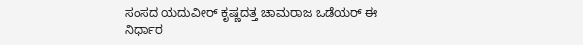ಸಂಸದ ಯದುವೀರ್ ಕೃಷ್ಣದತ್ತ ಚಾಮರಾಜ ಒಡೆಯರ್ ಈ ನಿರ್ಧಾರ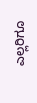ಎಲ್ಲರಿಗೂ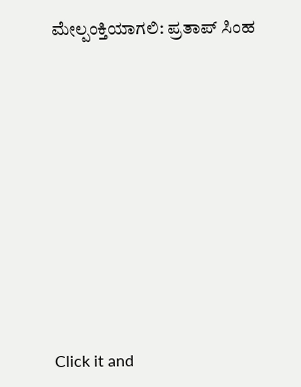ಮೇಲ್ಪಂಕ್ತಿಯಾಗಲಿ: ಪ್ರತಾಪ್ ಸಿಂಹ












Click it and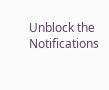Unblock the Notifications